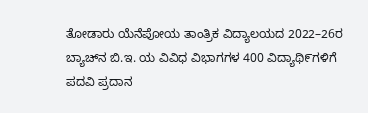ತೋಡಾರು ಯೆನೆಪೋಯ ತಾಂತ್ರಿಕ ವಿದ್ಯಾಲಯದ 2022–26ರ ಬ್ಯಾಚ್‌ನ ಬಿ.ಇ. ಯ ವಿವಿಧ ವಿಭಾಗಗಳ 400 ವಿದ್ಯಾಥಿ೯ಗಳಿಗೆ ಪದವಿ ಪ್ರದಾನ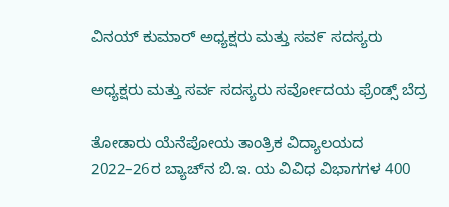ವಿನಯ್ ಕುಮಾರ್ ಅಧ್ಯಕ್ಷರು ಮತ್ತು ಸವ೯ ಸದಸ್ಯರು

ಅಧ್ಯಕ್ಷರು ಮತ್ತು ಸರ್ವ ಸದಸ್ಯರು ಸರ್ವೋದಯ ಫ್ರೆಂಡ್ಸ್ ಬೆದ್ರ

ತೋಡಾರು ಯೆನೆಪೋಯ ತಾಂತ್ರಿಕ ವಿದ್ಯಾಲಯದ 2022–26ರ ಬ್ಯಾಚ್‌ನ ಬಿ.ಇ. ಯ ವಿವಿಧ ವಿಭಾಗಗಳ 400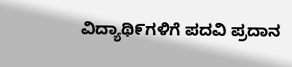ವಿದ್ಯಾಥಿ೯ಗಳಿಗೆ ಪದವಿ ಪ್ರದಾನ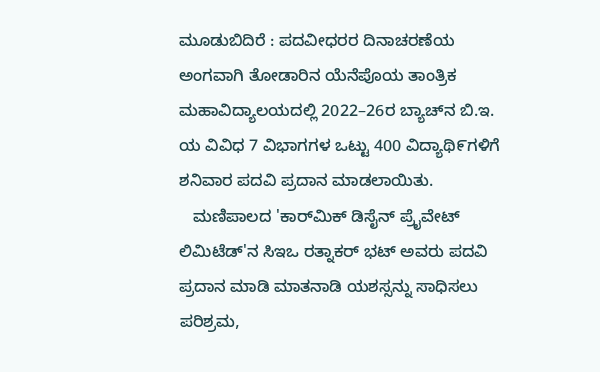ಮೂಡುಬಿದಿರೆ : ಪದವೀಧರರ ದಿನಾಚರಣೆಯ ಅಂಗವಾಗಿ ತೋಡಾರಿನ ಯೆನೆಪೊಯ ತಾಂತ್ರಿಕ ಮಹಾವಿದ್ಯಾಲಯದಲ್ಲಿ 2022–26ರ ಬ್ಯಾಚ್‌ನ ಬಿ.ಇ. ಯ ವಿವಿಧ 7 ವಿಭಾಗಗಳ ಒಟ್ಟು 400 ವಿದ್ಯಾಥಿ೯ಗಳಿಗೆ ಶನಿವಾರ ಪದವಿ ಪ್ರದಾನ ಮಾಡಲಾಯಿತು.
   ಮಣಿಪಾಲದ 'ಕಾರ್‌ಮಿಕ್ ಡಿಸೈನ್ ಪ್ರೈವೇಟ್ ಲಿಮಿಟೆಡ್'ನ ಸಿಇಒ ರತ್ನಾಕರ್ ಭಟ್ ಅವರು ಪದವಿ ಪ್ರದಾನ ಮಾಡಿ ಮಾತನಾಡಿ ಯಶಸ್ಸನ್ನು ಸಾಧಿಸಲು ಪರಿಶ್ರಮ,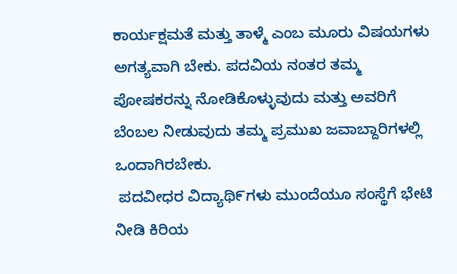ಕಾರ್ಯಕ್ಷಮತೆ ಮತ್ತು ತಾಳ್ಮೆ ಎಂಬ ಮೂರು ವಿಷಯಗಳು ಅಗತ್ಯವಾಗಿ ಬೇಕು. ಪದವಿಯ ನಂತರ ತಮ್ಮ ಪೋಷಕರನ್ನು ನೋಡಿಕೊಳ್ಳುವುದು ಮತ್ತು ಅವರಿಗೆ ಬೆಂಬಲ ನೀಡುವುದು ತಮ್ಮ ಪ್ರಮುಖ ಜವಾಬ್ದಾರಿಗಳಲ್ಲಿ ಒಂದಾಗಿರಬೇಕು.
 ಪದವೀಧರ ವಿದ್ಯಾಥಿ೯ಗಳು ಮುಂದೆಯೂ ಸಂಸ್ಥೆಗೆ ಭೇಟಿ ನೀಡಿ ಕಿರಿಯ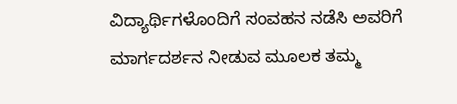ವಿದ್ಯಾರ್ಥಿಗಳೊಂದಿಗೆ ಸಂವಹನ ನಡೆಸಿ ಅವರಿಗೆ ಮಾರ್ಗದರ್ಶನ ನೀಡುವ ಮೂಲಕ ತಮ್ಮ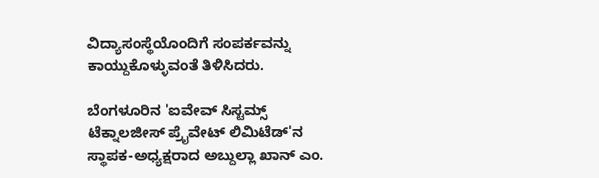ವಿದ್ಯಾಸಂಸ್ಥೆಯೊಂದಿಗೆ ಸಂಪರ್ಕವನ್ನು ಕಾಯ್ದುಕೊಳ್ಳುವಂತೆ ತಿಳಿಸಿದರು.

ಬೆಂಗಳೂರಿನ 'ಐವೇವ್ ಸಿಸ್ಟಮ್ಸ್ ಟೆಕ್ನಾಲಜೀಸ್ ಪ್ರೈವೇಟ್ ಲಿಮಿಟೆಡ್'ನ ಸ್ಥಾಪಕ-ಅಧ್ಯಕ್ಷರಾದ ಅಬ್ದುಲ್ಲಾ ಖಾನ್ ಎಂ.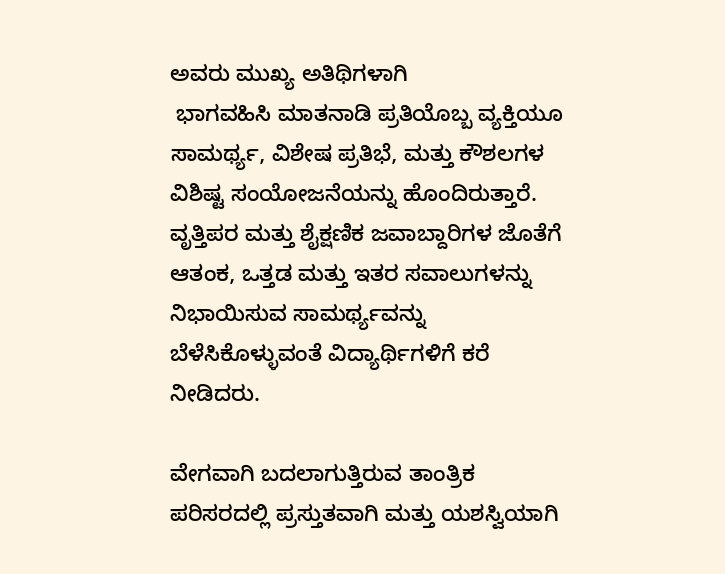ಅವರು ಮುಖ್ಯ ಅತಿಥಿಗಳಾಗಿ
 ಭಾಗವಹಿಸಿ ಮಾತನಾಡಿ ಪ್ರತಿಯೊಬ್ಬ ವ್ಯಕ್ತಿಯೂ ಸಾಮರ್ಥ್ಯ, ವಿಶೇಷ ಪ್ರತಿಭೆ, ಮತ್ತು ಕೌಶಲಗಳ ವಿಶಿಷ್ಟ ಸಂಯೋಜನೆಯನ್ನು ಹೊಂದಿರುತ್ತಾರೆ. ವೃತ್ತಿಪರ ಮತ್ತು ಶೈಕ್ಷಣಿಕ ಜವಾಬ್ದಾರಿಗಳ ಜೊತೆಗೆ ಆತಂಕ, ಒತ್ತಡ ಮತ್ತು ಇತರ ಸವಾಲುಗಳನ್ನು ನಿಭಾಯಿಸುವ ಸಾಮರ್ಥ್ಯವನ್ನು ಬೆಳೆಸಿಕೊಳ್ಳುವಂತೆ ವಿದ್ಯಾರ್ಥಿಗಳಿಗೆ ಕರೆ ನೀಡಿದರು.

ವೇಗವಾಗಿ ಬದಲಾಗುತ್ತಿರುವ ತಾಂತ್ರಿಕ ಪರಿಸರದಲ್ಲಿ ಪ್ರಸ್ತುತವಾಗಿ ಮತ್ತು ಯಶಸ್ವಿಯಾಗಿ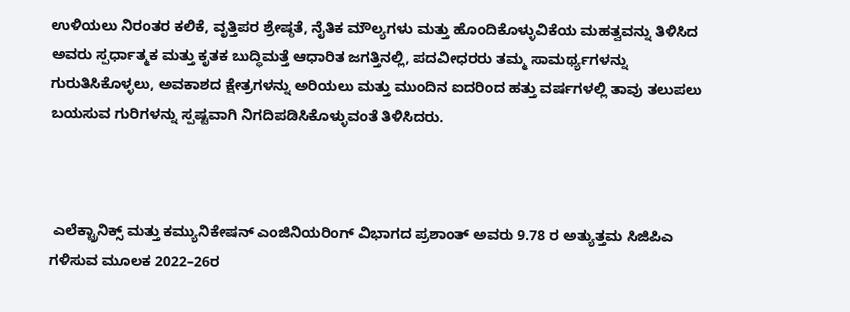ಉಳಿಯಲು ನಿರಂತರ ಕಲಿಕೆ, ವೃತ್ತಿಪರ ಶ್ರೇಷ್ಠತೆ, ನೈತಿಕ ಮೌಲ್ಯಗಳು ಮತ್ತು ಹೊಂದಿಕೊಳ್ಳುವಿಕೆಯ ಮಹತ್ವವನ್ನು ತಿಳಿಸಿದ ಅವರು ಸ್ಪರ್ಧಾತ್ಮಕ ಮತ್ತು ಕೃತಕ ಬುದ್ಧಿಮತ್ತೆ ಆಧಾರಿತ ಜಗತ್ತಿನಲ್ಲಿ, ಪದವೀಧರರು ತಮ್ಮ ಸಾಮರ್ಥ್ಯಗಳನ್ನು ಗುರುತಿಸಿಕೊಳ್ಳಲು, ಅವಕಾಶದ ಕ್ಷೇತ್ರಗಳನ್ನು ಅರಿಯಲು ಮತ್ತು ಮುಂದಿನ ಐದರಿಂದ ಹತ್ತು ವರ್ಷಗಳಲ್ಲಿ ತಾವು ತಲುಪಲು ಬಯಸುವ ಗುರಿಗಳನ್ನು ಸ್ಪಷ್ಟವಾಗಿ ನಿಗದಿಪಡಿಸಿಕೊಳ್ಳುವಂತೆ ತಿಳಿಸಿದರು.



 ಎಲೆಕ್ಟ್ರಾನಿಕ್ಸ್ ಮತ್ತು ಕಮ್ಯುನಿಕೇಷನ್ ಎಂಜಿನಿಯರಿಂಗ್ ವಿಭಾಗದ ಪ್ರಶಾಂತ್ ಅವರು 9.78 ರ ಅತ್ಯುತ್ತಮ ಸಿಜಿಪಿಎ ಗಳಿಸುವ ಮೂಲಕ 2022–26ರ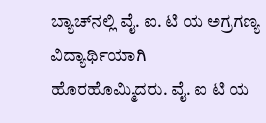ಬ್ಯಾಚ್‌ನಲ್ಲಿ ವೈ. ಐ. ಟಿ ಯ ಅಗ್ರಗಣ್ಯ ವಿದ್ಯಾರ್ಥಿಯಾಗಿ ಹೊರಹೊಮ್ಮಿದರು. ವೈ. ಐ ಟಿ ಯ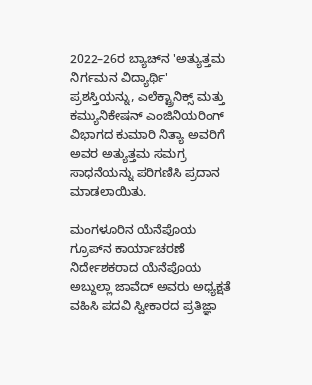2022–26ರ ಬ್ಯಾಚ್‌ನ 'ಅತ್ಯುತ್ತಮ ನಿರ್ಗಮನ ವಿದ್ಯಾರ್ಥಿ' ಪ್ರಶಸ್ತಿಯನ್ನು, ಎಲೆಕ್ಟ್ರಾನಿಕ್ಸ್ ಮತ್ತು ಕಮ್ಯುನಿಕೇಷನ್ ಎಂಜಿನಿಯರಿಂಗ್ ವಿಭಾಗದ ಕುಮಾರಿ ನಿತ್ಯಾ ಅವರಿಗೆ ಅವರ ಅತ್ಯುತ್ತಮ ಸಮಗ್ರ ಸಾಧನೆಯನ್ನು ಪರಿಗಣಿಸಿ ಪ್ರದಾನ ಮಾಡಲಾಯಿತು.

ಮಂಗಳೂರಿನ ಯೆನೆಪೊಯ ಗ್ರೂಪ್‌ನ ಕಾರ್ಯಾಚರಣೆ ನಿರ್ದೇಶಕರಾದ ಯೆನೆಪೊಯ ಅಬ್ದುಲ್ಲಾ ಜಾವೆದ್ ಅವರು ಅಧ್ಯಕ್ಷತೆ ವಹಿಸಿ ಪದವಿ ಸ್ವೀಕಾರದ ಪ್ರತಿಜ್ಞಾ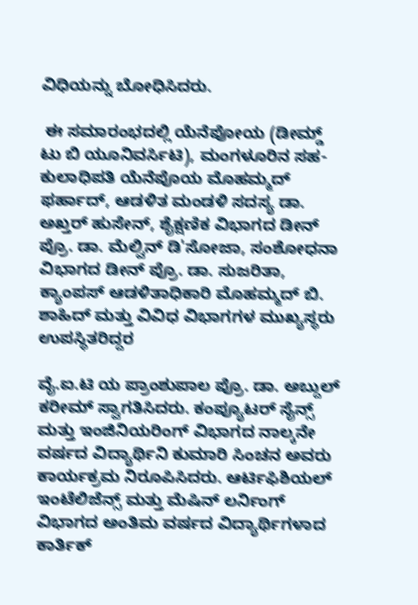ವಿಧಿಯನ್ನು ಬೋಧಿಸಿದರು.

 ಈ ಸಮಾರಂಭದಲ್ಲಿ ಯೆನೆಪೋಯ (ಡೀಮ್ಡ್ ಟು ಬಿ ಯೂನಿವರ್ಸಿಟಿ), ಮಂಗಳೂರಿನ ಸಹ-ಕುಲಾಧಿಪತಿ ಯೆನೆಪೊಯ ಮೊಹಮ್ಮದ್ ಫರ್ಹಾದ್, ಆಡಳಿತ ಮಂಡಳಿ ಸದಸ್ಯ ಡಾ. ಅಖ್ತರ್ ಹುಸೇನ್, ಶೈಕ್ಷಣಿಕ ವಿಭಾಗದ ಡೀನ್ ಪ್ರೊ. ಡಾ. ಮೆಲ್ವಿನ್ ಡಿ'ಸೋಜಾ, ಸಂಶೋಧನಾ ವಿಭಾಗದ ಡೀನ್ ಪ್ರೊ. ಡಾ. ಸುಜರಿತಾ, ಕ್ಯಾಂಪಸ್ ಆಡಳಿತಾಧಿಕಾರಿ ಮೊಹಮ್ಮದ್ ಬಿ. ಶಾಹಿದ್ ಮತ್ತು ವಿವಿಧ ವಿಭಾಗಗಳ ಮುಖ್ಯಸ್ಥರು ಉಪಸ್ಥಿತರಿದ್ದರ

ವೈ.ಐ.ಟಿ ಯ ಪ್ರಾಂಶುಪಾಲ ಪ್ರೊ. ಡಾ. ಅಬ್ದುಲ್ ಕರೀಮ್ ಸ್ವಾಗತಿಸಿದರು. ಕಂಪ್ಯೂಟರ್ ಸೈನ್ಸ್ ಮತ್ತು ಇಂಜಿನಿಯರಿಂಗ್ ವಿಭಾಗದ ನಾಲ್ಕನೇ ವರ್ಷದ ವಿದ್ಯಾರ್ಥಿನಿ ಕುಮಾರಿ ಸಿಂಚನ ಅವರು ಕಾರ್ಯಕ್ರಮ ನಿರೂಪಿಸಿದರು. ಆರ್ಟಿಫಿಶಿಯಲ್ ಇಂಟೆಲಿಜೆನ್ಸ್ ಮತ್ತು ಮೆಷಿನ್ ಲರ್ನಿಂಗ್ ವಿಭಾಗದ ಅಂತಿಮ ವರ್ಷದ ವಿದ್ಯಾರ್ಥಿಗಳಾದ ಕಾರ್ತಿಕ್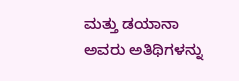ಮತ್ತು ಡಯಾನಾ ಅವರು ಅತಿಥಿಗಳನ್ನು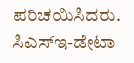ಪರಿಚಯಿಸಿದರು.
ಸಿಎಸ್‌ಇ-ಡೇಟಾ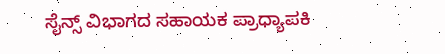ಸೈನ್ಸ್ ವಿಭಾಗದ ಸಹಾಯಕ ಪ್ರಾಧ್ಯಾಪಕಿ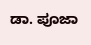ಡಾ. ಪೂಜಾ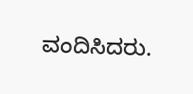ವಂದಿಸಿದರು.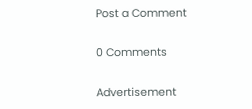Post a Comment

0 Comments

Advertisement